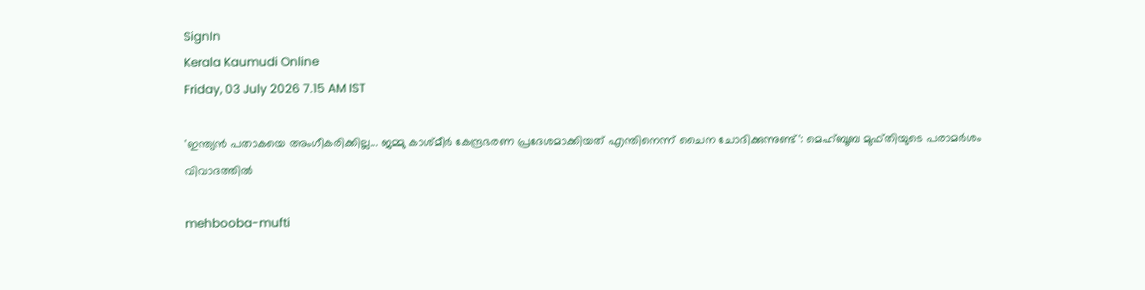SignIn
Kerala Kaumudi Online
Friday, 03 July 2026 7.15 AM IST

'ഇന്ത്യൻ പതാകയെ അംഗീകരിക്കില്ല... ജമ്മു കാശ്മീർ കേന്ദ്രഭരണ പ്രദേശമാക്കിയത് എന്തിനെന്ന് ചൈന ചോദിക്കുന്നുണ്ട്': മെഹ്ബൂബ മുഫ്തിയുടെ പരാമർശം വിവാദത്തിൽ

mehbooba-mufti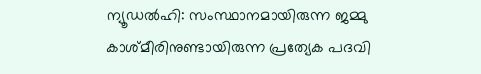ന്യൂഡൽഹി: സംസ്ഥാനമായിരുന്ന ജമ്മു കാശ്മീരിനുണ്ടായിരുന്ന പ്രത്യേക പദവി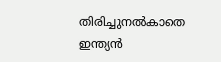തിരിച്ചുനൽകാതെ ഇന്ത്യൻ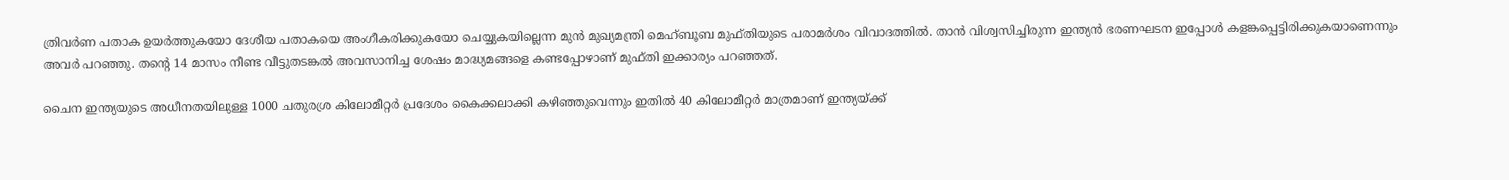ത്രിവർണ പതാക ഉയർത്തുകയോ ദേശീയ പതാകയെ അംഗീകരിക്കുകയോ ചെയ്യുകയില്ലെന്ന മുൻ മുഖ്യമന്ത്രി മെഹ്ബൂബ മുഫ്തിയുടെ പരാമർശം വിവാദത്തിൽ. താൻ വിശ്വസിച്ചിരുന്ന ഇന്ത്യൻ ഭരണഘടന ഇപ്പോൾ കളങ്കപ്പെട്ടിരിക്കുകയാണെന്നും അവർ പറഞ്ഞു. തന്റെ 14 മാസം നീണ്ട വീട്ടുതടങ്കൽ അവസാനിച്ച ശേഷം മാദ്ധ്യമങ്ങളെ കണ്ടപ്പോഴാണ് മുഫ്തി ഇക്കാര്യം പറഞ്ഞത്.

ചൈന ഇന്ത്യയുടെ അധീനതയിലുള്ള 1000 ചതുരശ്ര കിലോമീറ്റർ പ്രദേശം കൈക്കലാക്കി കഴിഞ്ഞുവെന്നും ഇതിൽ 40 കിലോമീറ്റർ മാത്രമാണ് ഇന്ത്യയ്ക്ക്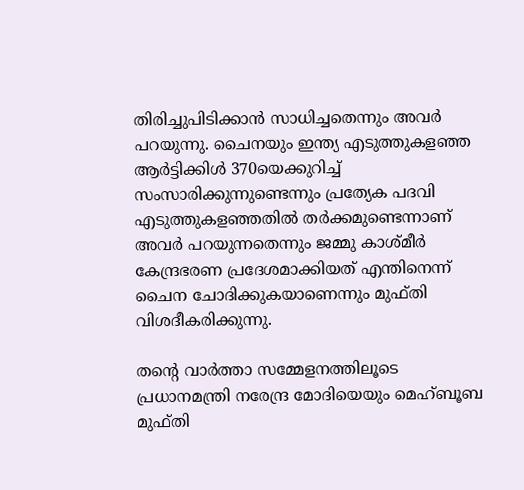തിരിച്ചുപിടിക്കാൻ സാധിച്ചതെന്നും അവർ പറയുന്നു. ചൈനയും ഇന്ത്യ എടുത്തുകളഞ്ഞ ആർട്ടിക്കിൾ 370യെക്കുറിച്ച് സംസാരിക്കുന്നുണ്ടെന്നും പ്രത്യേക പദവി എടുത്തുകളഞ്ഞതിൽ തർക്കമുണ്ടെന്നാണ് അവർ പറയുന്നതെന്നും ജമ്മു കാശ്മീർ കേന്ദ്രഭരണ പ്രദേശമാക്കിയത് എന്തിനെന്ന് ചൈന ചോദിക്കുകയാണെന്നും മുഫ്തി വിശദീകരിക്കുന്നു.

തന്റെ വാർത്താ സമ്മേളനത്തിലൂടെ പ്രധാനമന്ത്രി നരേന്ദ്ര മോദിയെയും മെഹ്ബൂബ മുഫ്തി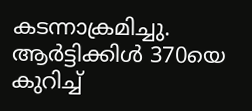കടന്നാക്രമിച്ചു. ആർട്ടിക്കിൾ 370യെ കുറിച്ച്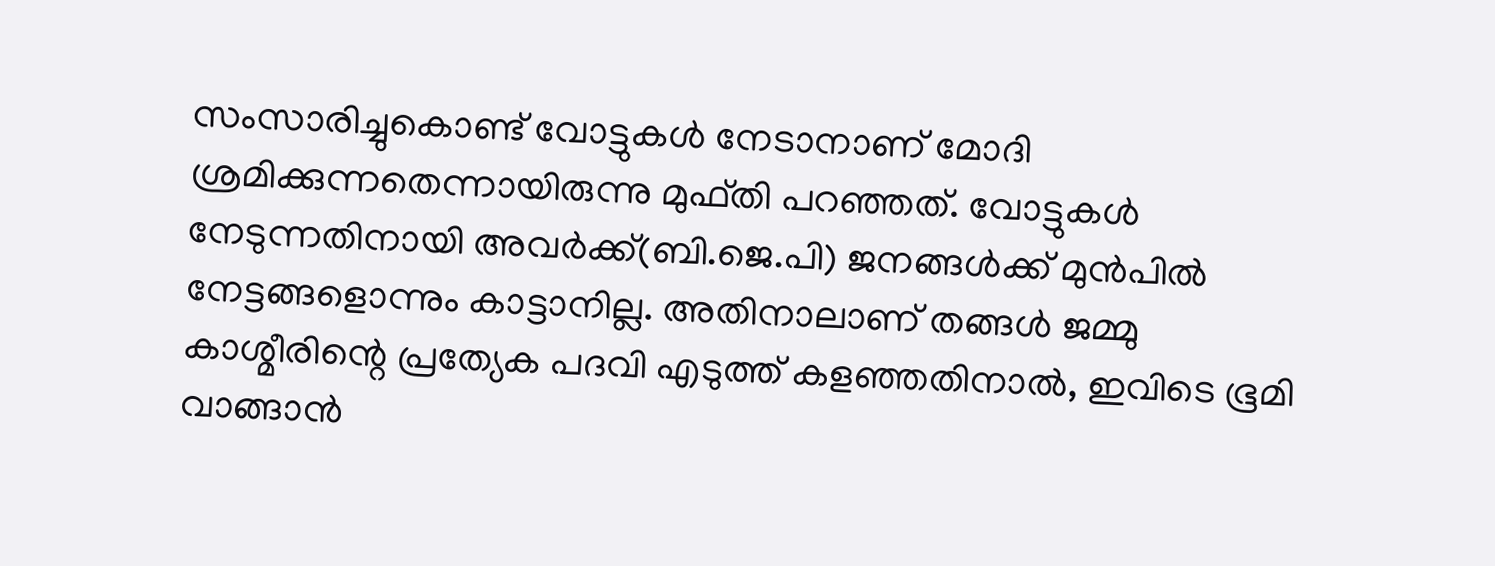സംസാരിച്ചുകൊണ്ട് വോട്ടുകൾ നേടാനാണ് മോദി ശ്രമിക്കുന്നതെന്നായിരുന്നു മുഫ്തി പറഞ്ഞത്. വോട്ടുകൾ നേടുന്നതിനായി അവർക്ക്(ബി.ജെ.പി) ജനങ്ങൾക്ക് മുൻപിൽ നേട്ടങ്ങളൊന്നും കാട്ടാനില്ല. അതിനാലാണ് തങ്ങൾ ജമ്മു കാശ്മീരിന്റെ പ്രത്യേക പദവി എടുത്ത് കളഞ്ഞതിനാൽ, ഇവിടെ ഭൂമി വാങ്ങാൻ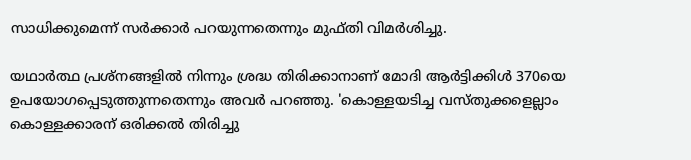സാധിക്കുമെന്ന് സർക്കാർ പറയുന്നതെന്നും മുഫ്തി വിമർശിച്ചു.

യഥാർത്ഥ പ്രശ്നങ്ങളിൽ നിന്നും ശ്രദ്ധ തിരിക്കാനാണ് മോദി ആർട്ടിക്കിൾ 370യെ ഉപയോഗപ്പെടുത്തുന്നതെന്നും അവർ പറഞ്ഞു. 'കൊള്ളയടിച്ച വസ്തുക്കളെല്ലാം കൊള്ളക്കാരന് ഒരിക്കൽ തിരിച്ചു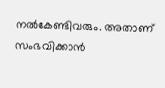നല്‍കേണ്ടിവരും. അതാണ് സംഭവിക്കാന്‍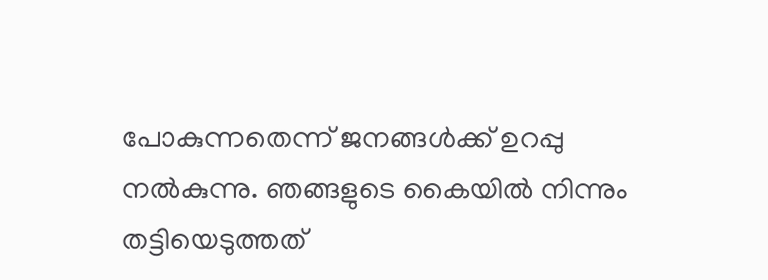പോകുന്നതെന്ന് ജനങ്ങള്‍ക്ക് ഉറപ്പു നല്‍കുന്നു. ഞങ്ങളുടെ കൈയിൽ നിന്നും തട്ടിയെടുത്തത്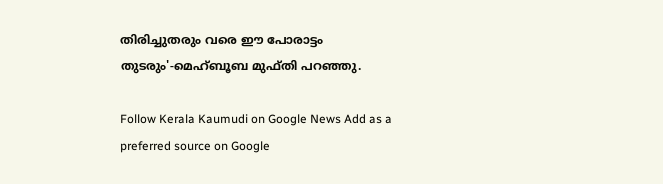തിരിച്ചുതരും വരെ ഈ പോരാട്ടം തുടരും'-മെഹ്ബൂബ മുഫ്തി പറഞ്ഞു.

Follow Kerala Kaumudi on Google News Add as a preferred source on Google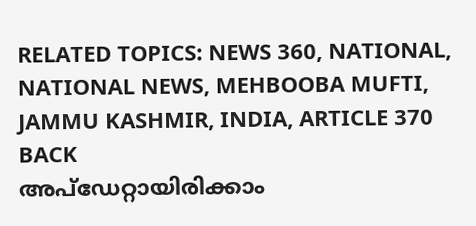RELATED TOPICS: NEWS 360, NATIONAL, NATIONAL NEWS, MEHBOOBA MUFTI, JAMMU KASHMIR, INDIA, ARTICLE 370 BACK
അപ്ഡേറ്റായിരിക്കാം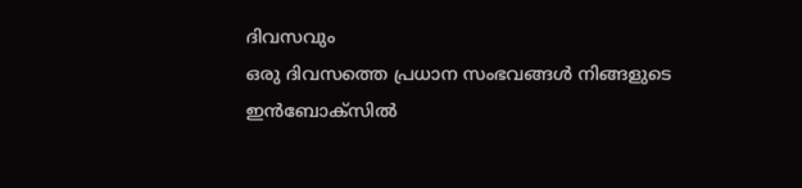ദിവസവും
ഒരു ദിവസത്തെ പ്രധാന സംഭവങ്ങൾ നിങ്ങളുടെ ഇൻബോക്സിൽ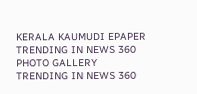KERALA KAUMUDI EPAPER
TRENDING IN NEWS 360
PHOTO GALLERY
TRENDING IN NEWS 360